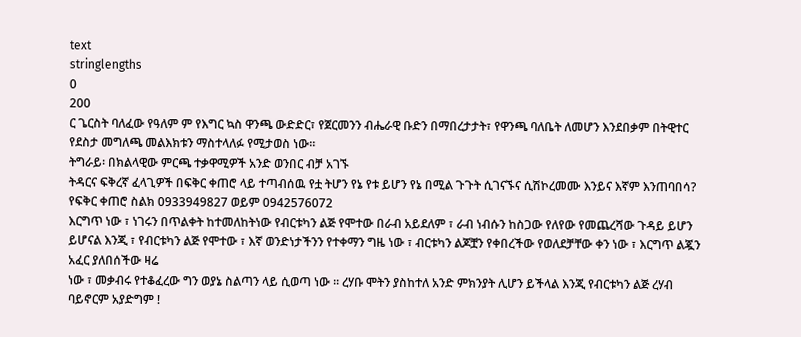text
stringlengths
0
200
ር ጌርስት ባለፈው የዓለም ም የእግር ኳስ ዋንጫ ውድድር፣ የጀርመንን ብሔራዊ ቡድን በማበረታታት፣ የዋንጫ ባለቤት ለመሆን እንደበቃም በትዊተር የደስታ መግለጫ መልእክቱን ማስተላለፉ የሚታወስ ነው።
ትግራይ፡ በክልላዊው ምርጫ ተቃዋሚዎች አንድ ወንበር ብቻ አገኙ
ትዳርና ፍቅረኛ ፈላጊዎች በፍቅር ቀጠሮ ላይ ተጣብሰዉ የቷ ትሆን የኔ የቱ ይሆን የኔ በሚል ጉጉት ሲገናኙና ሲሽኮረመሙ እንይና እኛም እንጠባበሳ? የፍቅር ቀጠሮ ስልክ 0933949827 ወይም 0942576072
እርግጥ ነው ፣ ነገሩን በጥልቀት ከተመለከትነው የብርቱካን ልጅ የሞተው በራብ አይደለም ፣ ራብ ነብሱን ከስጋው የለየው የመጨረሻው ጉዳይ ይሆን ይሆናል እንጂ ፣ የብርቱካን ልጅ የሞተው ፣ እኛ ወንድነታችንን የተቀማን ግዜ ነው ፣ ብርቱካን ልጆቿን የቀበረችው የወለደቻቸው ቀን ነው ፣ እርግጥ ልጇን አፈር ያለበሰችው ዛሬ
ነው ፣ መቃብሩ የተቆፈረው ግን ወያኔ ስልጣን ላይ ሲወጣ ነው ። ረሃቡ ሞትን ያስከተለ አንድ ምክንያት ሊሆን ይችላል እንጂ የብርቱካን ልጅ ረሃብ ባይኖርም አያድግም !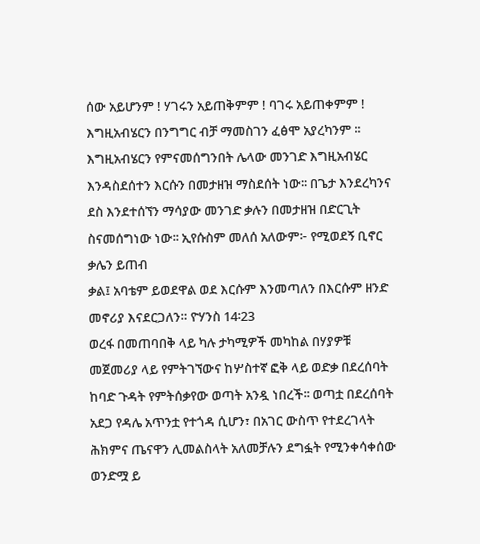ሰው አይሆንም ! ሃገሩን አይጠቅምም ! ባገሩ አይጠቀምም !
እግዚአብሄርን በንግግር ብቻ ማመስገን ፈፅሞ አያረካንም ፡፡ እግዚአብሄርን የምናመሰግንበት ሌላው መንገድ እግዚአብሄር እንዳስደሰተን እርሱን በመታዘዝ ማስደሰት ነው፡፡ በጌታ እንደረካንና ደስ እንደተሰኘን ማሳያው መንገድ ቃሉን በመታዘዝ በድርጊት ስናመሰግነው ነው፡፡ ኢየሱስም መለሰ አለውም፦ የሚወደኝ ቢኖር ቃሌን ይጠብ
ቃል፤ አባቴም ይወደዋል ወደ እርሱም እንመጣለን በእርሱም ዘንድ መኖሪያ እናደርጋለን። ዮሃንስ 14፡23
ወረፋ በመጠባበቅ ላይ ካሉ ታካሚዎች መካከል በሃያዎቹ መጀመሪያ ላይ የምትገኘውና ከሦስተኛ ፎቅ ላይ ወድቃ በደረሰባት ከባድ ጉዳት የምትሰቃየው ወጣት አንዷ ነበረች፡፡ ወጣቷ በደረሰባት አደጋ የዳሌ አጥንቷ የተጎዳ ሲሆን፣ በአገር ውስጥ የተደረገላት ሕክምና ጤናዋን ሊመልስላት አለመቻሉን ደግፏት የሚንቀሳቀሰው ወንድሟ ይ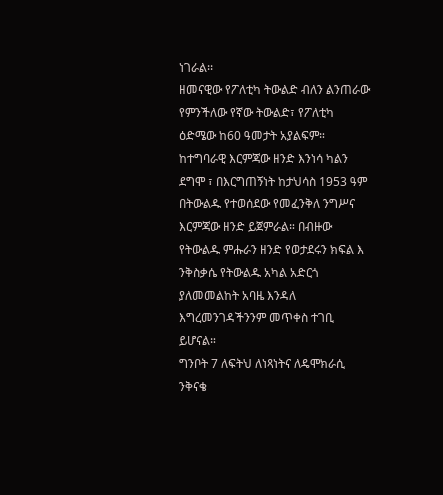ነገራል፡፡
ዘመናዊው የፖለቲካ ትውልድ ብለን ልንጠራው የምንችለው የኛው ትውልድ፣ የፖለቲካ ዕድሜው ከ60 ዓመታት አያልፍም። ከተግባራዊ እርምጃው ዘንድ እንነሳ ካልን ደግሞ ፣ በእርግጠኝነት ከታህሳስ 1953 ዓም በትውልዱ የተወሰደው የመፈንቅለ ንግሥና እርምጃው ዘንድ ይጀምራል። በብዙው የትውልዱ ምሑራን ዘንድ የወታደሩን ክፍል እ
ንቅስቃሴ የትውልዱ አካል አድርጎ ያለመመልከት አባዜ እንዳለ እግረመንገዳችንንም መጥቀስ ተገቢ ይሆናል።
ግንቦት 7 ለፍትህ ለነጻነትና ለዴሞክራሲ ንቅናቄ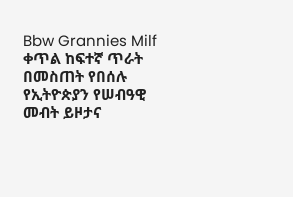Bbw Grannies Milf ቀጥል ከፍተኛ ጥራት በመስጠት የበሰሉ
የኢትዮጵያን የሠብዓዊ መብት ይዞታና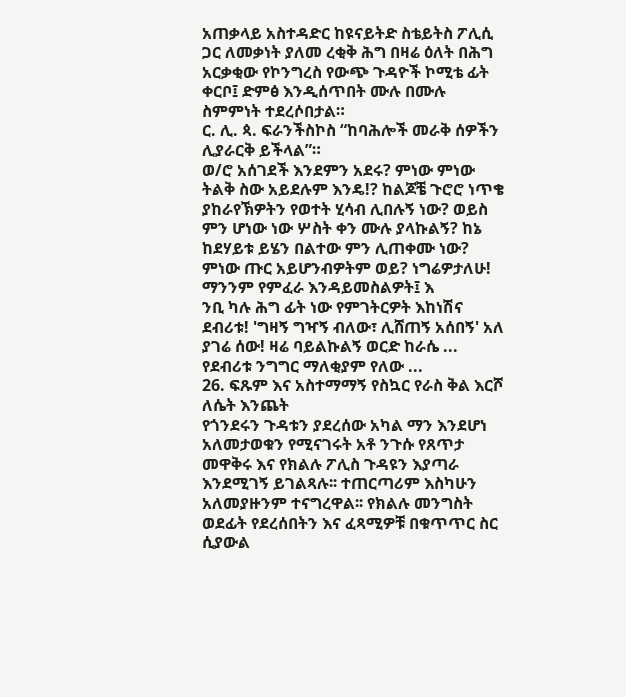አጠቃላይ አስተዳድር ከዩናይትድ ስቴይትስ ፖሊሲ ጋር ለመቃነት ያለመ ረቂቅ ሕግ በዛሬ ዕለት በሕግ አርቃቂው የኮንግረስ የውጭ ጉዳዮች ኮሚቴ ፊት ቀርቦ፤ ድምፅ እንዲሰጥበት ሙሉ በሙሉ ስምምነት ተደረሶበታል።
ር. ሊ. ጳ. ፍራንችስኮስ “ከባሕሎች መራቅ ሰዎችን ሊያራርቅ ይችላል”።
ወ/ሮ አሰገደች እንደምን አደሩ? ምነው ምነው ትልቅ ስው አይደሉም እንዴ!? ከልጆቼ ጉሮሮ ነጥቄ ያከራየኽዎትን የወተት ሂሳብ ሊበሉኝ ነው? ወይስ ምን ሆነው ነው ሦስት ቀን ሙሉ ያላኩልኝ? ከኔ ከደሃይቱ ይሄን በልተው ምን ሊጠቀሙ ነው? ምነው ጡር አይሆንብዎትም ወይ? ነግሬዎታለሁ! ማንንም የምፈራ እንዳይመስልዎት፤ እ
ንቢ ካሉ ሕግ ፊት ነው የምገትርዎት እከነሽና ደብሪቱ! 'ግዛኝ ግዣኝ ብለው፣ ሊሸጠኝ አሰበኝ' አለ ያገሬ ሰው! ዛሬ ባይልኩልኝ ወርድ ከራሴ ... የደብሪቱ ንግግር ማለቂያም የለው ...
26. ፍጹም እና አስተማማኝ የስኳር የራስ ቅል እርሾ ለሴት እንጨት
የጎንደሩን ጉዳቱን ያደረሰው አካል ማን እንደሆነ አለመታወቁን የሚናገሩት አቶ ንጉሱ የጸጥታ መዋቅሩ እና የክልሉ ፖሊስ ጉዳዩን እያጣራ እንደሚገኝ ይገልጻሉ፡፡ ተጠርጣሪም እስካሁን አለመያዙንም ተናግረዋል፡፡ የክልሉ መንግስት ወደፊት የደረሰበትን እና ፈጻሚዎቹ በቁጥጥር ስር ሲያውል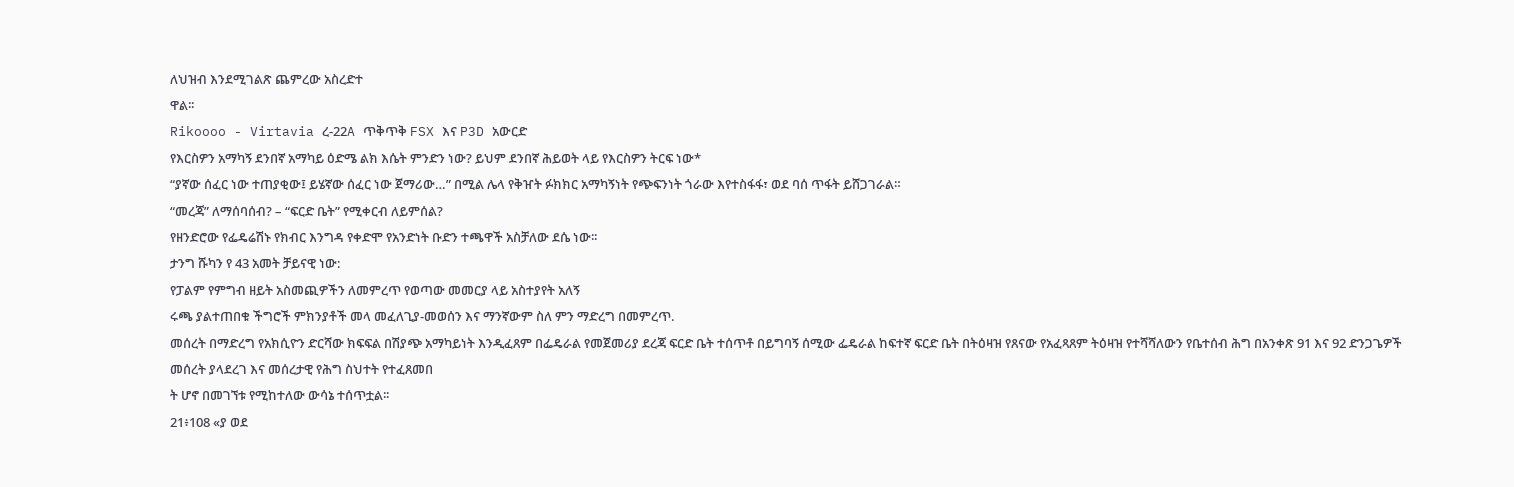ለህዝብ እንደሚገልጽ ጨምረው አስረድተ
ዋል፡፡
Rikoooo - Virtavia ረ-22A ጥቅጥቅ FSX እና P3D አውርድ
የእርስዎን አማካኝ ደንበኛ አማካይ ዕድሜ ልክ እሴት ምንድን ነው? ይህም ደንበኛ ሕይወት ላይ የእርስዎን ትርፍ ነው*
“ያኛው ሰፈር ነው ተጠያቂው፤ ይሄኛው ሰፈር ነው ጀማሪው…” በሚል ሌላ የቅዠት ፉክክር አማካኝነት የጭፍንነት ጎራው እየተስፋፋ፣ ወደ ባሰ ጥፋት ይሸጋገራል።
“መረጃ” ለማሰባሰብ? – “ፍርድ ቤት” የሚቀርብ ለይምሰል?
የዘንድሮው የፌዴሬሽኑ የክብር እንግዳ የቀድሞ የአንድነት ቡድን ተጫዋች አስቻለው ደሴ ነው፡፡
ታንግ ሹካን የ 43 አመት ቻይናዊ ነው:
የፓልም የምግብ ዘይት አስመጪዎችን ለመምረጥ የወጣው መመርያ ላይ አስተያየት አለኝ
ሩጫ ያልተጠበቁ ችግሮች ምክንያቶች መላ መፈለጊያ-መወሰን እና ማንኛውም ስለ ምን ማድረግ በመምረጥ.
መሰረት በማድረግ የአክሲዮን ድርሻው ክፍፍል በሽያጭ አማካይነት እንዲፈጸም በፌዴራል የመጀመሪያ ደረጃ ፍርድ ቤት ተሰጥቶ በይግባኝ ሰሚው ፌዴራል ከፍተኛ ፍርድ ቤት በትዕዛዝ የጸናው የአፈጻጸም ትዕዛዝ የተሻሻለውን የቤተሰብ ሕግ በአንቀጽ 91 እና 92 ድንጋጌዎች መሰረት ያላደረገ እና መሰረታዊ የሕግ ስህተት የተፈጸመበ
ት ሆኖ በመገኘቱ የሚከተለው ውሳኔ ተሰጥቷል፡፡
21፥108 «ያ ወደ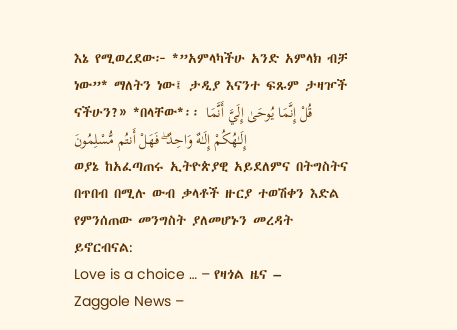እኔ የሚወረደው፦ *”አምላካችሁ አንድ አምላክ ብቻ ነው”* ማለትን ነው፤ ታዲያ እናንተ ፍጹም ታዛዦች ናችሁን?» *በላቸው*፡፡ قُلْ إِنَّمَا يُوحَىٰ إِلَيَّ أَنَّمَا إِلَـٰهُكُمْ إِلَـٰهٌ وَاحِدٌ ۖ فَهَلْ أَنتُم مُّسْلِمُونَ
ወያኔ ከአፈጣጠሩ ኢትዮጵያዊ አይደለምና በትግስትና በጥበብ በሚሉ ውብ ቃላቶች ዙርያ ተወሽቀን እድል የምንሰጠው መንግስት ያለመሆኑን መረዳት ይኖርብናል:
Love is a choice … – የዛጎል ዜና – Zaggole News –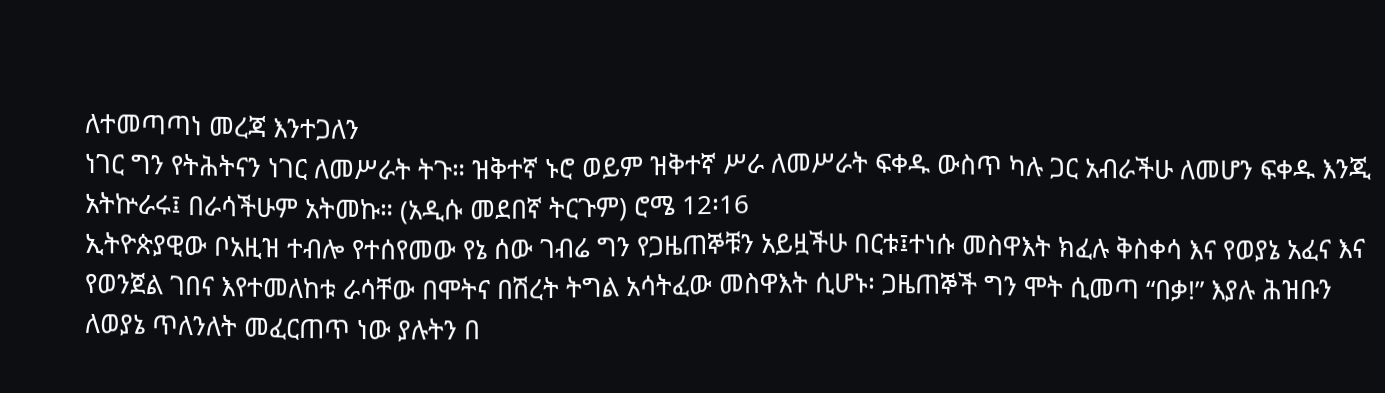ለተመጣጣነ መረጃ እንተጋለን
ነገር ግን የትሕትናን ነገር ለመሥራት ትጉ። ዝቅተኛ ኑሮ ወይም ዝቅተኛ ሥራ ለመሥራት ፍቀዱ ውስጥ ካሉ ጋር አብራችሁ ለመሆን ፍቀዱ እንጂ አትኵራሩ፤ በራሳችሁም አትመኩ። (አዲሱ መደበኛ ትርጉም) ሮሜ 12፡16
ኢትዮጵያዊው ቦአዚዝ ተብሎ የተሰየመው የኔ ሰው ገብሬ ግን የጋዜጠኞቹን አይዟችሁ በርቱ፤ተነሱ መስዋእት ክፈሉ ቅስቀሳ እና የወያኔ አፈና እና የወንጀል ገበና እየተመለከቱ ራሳቸው በሞትና በሽረት ትግል አሳትፈው መስዋእት ሲሆኑ፡ ጋዜጠኞች ግን ሞት ሲመጣ “በቃ!” እያሉ ሕዝቡን ለወያኔ ጥለንለት መፈርጠጥ ነው ያሉትን በ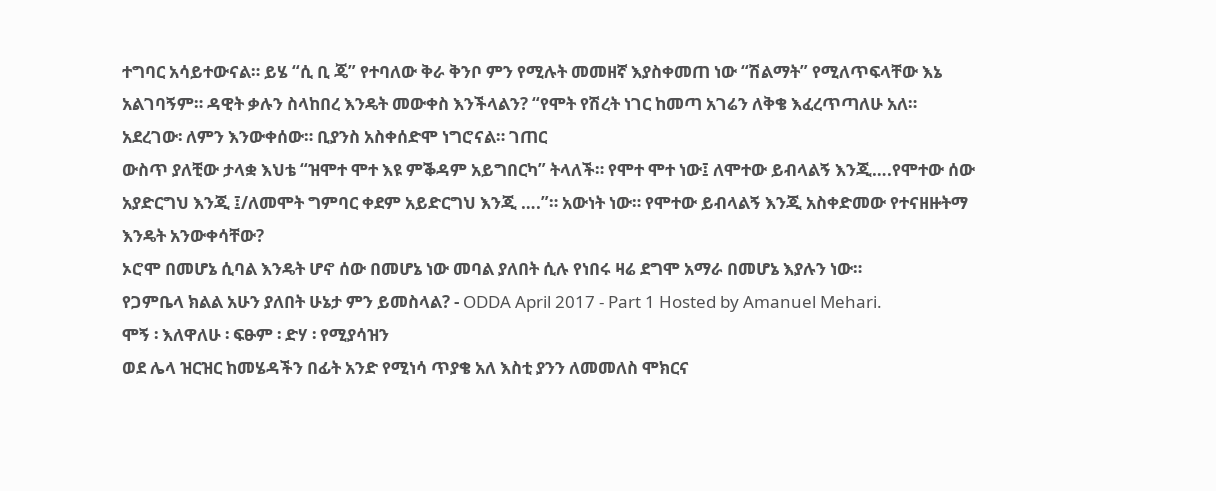ተግባር አሳይተውናል። ይሄ “ሲ ቢ ጄ” የተባለው ቅራ ቅንቦ ምን የሚሉት መመዘኛ እያስቀመጠ ነው “ሽልማት” የሚለጥፍላቸው እኔ አልገባኝም። ዳዊት ቃሉን ስላከበረ እንዴት መውቀስ እንችላልን? “የሞት የሽረት ነገር ከመጣ አገሬን ለቅቄ እፈረጥጣለሁ አለ። አደረገው፡ ለምን እንውቀሰው። ቢያንስ አስቀሰድሞ ነግሮናል። ገጠር
ውስጥ ያለቺው ታላቋ እህቴ “ዝሞተ ሞተ እዩ ምቕዳም አይግበርካ” ትላለች። የሞተ ሞተ ነው፤ ለሞተው ይብላልኝ እንጂ….የሞተው ሰው አያድርግህ እንጂ ፤/ለመሞት ግምባር ቀደም አይድርግህ እንጂ ….”። አውነት ነው። የሞተው ይብላልኝ እንጂ አስቀድመው የተናዘዙትማ እንዴት አንውቀሳቸው?
ኦሮሞ በመሆኔ ሲባል እንዴት ሆኖ ሰው በመሆኔ ነው መባል ያለበት ሲሉ የነበሩ ዛሬ ደግሞ አማራ በመሆኔ እያሉን ነው።
የጋምቤላ ክልል አሁን ያለበት ሁኔታ ምን ይመስላል? - ODDA April 2017 - Part 1 Hosted by Amanuel Mehari.
ሞኝ ፡ እለዋለሁ ፡ ፍፁም ፡ ድሃ ፡ የሚያሳዝን
ወደ ሌላ ዝርዝር ከመሄዳችን በፊት አንድ የሚነሳ ጥያቄ አለ እስቲ ያንን ለመመለስ ሞክርና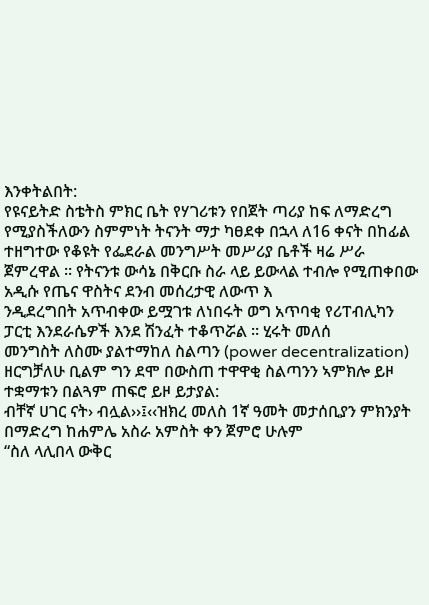እንቀትልበት:
የዩናይትድ ስቴትስ ምክር ቤት የሃገሪቱን የበጀት ጣሪያ ከፍ ለማድረግ የሚያስችለውን ስምምነት ትናንት ማታ ካፀደቀ በኋላ ለ16 ቀናት በከፊል ተዘግተው የቆዩት የፌደራል መንግሥት መሥሪያ ቤቶች ዛሬ ሥራ ጀምረዋል ። የትናንቱ ውሳኔ በቅርቡ ስራ ላይ ይውላል ተብሎ የሚጠቀበው አዲሱ የጤና ዋስትና ደንብ መሰረታዊ ለውጥ እ
ንዲደረግበት አጥብቀው ይሟገቱ ለነበሩት ወግ አጥባቂ የሪፐብሊካን ፓርቲ እንደራሴዎች እንደ ሽንፈት ተቆጥሯል ። ሂሩት መለሰ
መንግስት ለስሙ ያልተማከለ ስልጣን (power decentralization) ዘርግቻለሁ ቢልም ግን ደሞ በውስጠ ተዋዋቂ ስልጣንን ኣምክሎ ይዞ ተቋማቱን በልጓም ጠፍሮ ይዞ ይታያል:
ብቸኛ ሀገር ናት› ብሏል››፤‹‹ዝክረ መለስ 1ኛ ዓመት መታሰቢያን ምክንያት በማድረግ ከሐምሌ አስራ አምስት ቀን ጀምሮ ሁሉም
“ስለ ላሊበላ ውቅር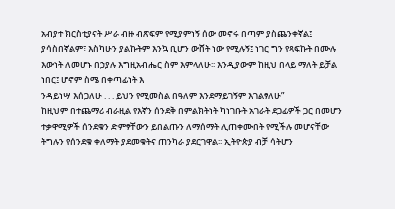አብያተ ክርስቲያናት ሥራ ብዙ ብጽፍም የሚያምነኝ ሰው መኖሩ በጣም ያስጨንቀኛል፤ ያሳስበኛልም፣ እስካሁን ያልኩትም እንኳ ቢሆን ውሸት ነው የሚሉኝ፤ ነገር ግን የጻፍኩት በሙሉ እውነት ለመሆኑ በኃያሉ እግዚአብሔር ስም እምላለሁ፡፡ እንዲያውም ከዚህ በላይ ማለት ይቻል ነበር፤ ሆኖም ስሜ በቀጣፊነት እ
ንዳይነሣ እሰጋለሁ . . . ይህን የሚመስል በዓለም እንደማይገኝም እገልፃለሁ”
ከዚህም በተጨማሪ ብራዚል የእኛን ሰንደቅ በምልክትነት ካነገቡት አገራት ደጋፊዎች ጋር በመሆን ተቃዋሚዎች ሰንደቁን ድምፃቸውን ይበልጡን ለማሰማት ሊጠቀሙበት የሚችሉ መሆናቸው ትግሉን የሰንደቁ ቀለማት ያደመቁትና ጠንካራ ያደርገዋል፡፡ ኢትዮጵያ ብቻ ሳትሆን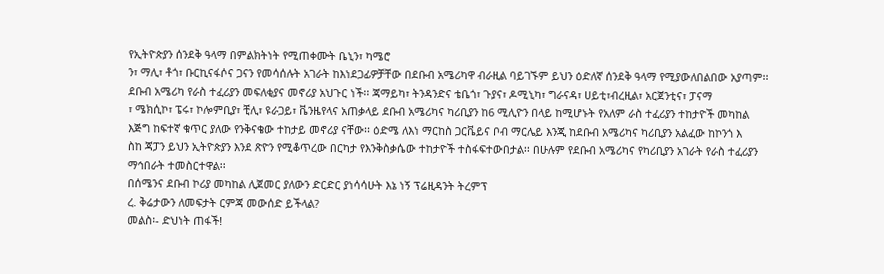የኢትዮጵያን ሰንደቅ ዓላማ በምልክትነት የሚጠቀሙት ቤኒን፣ ካሜሮ
ን፣ ማሊ፣ ቶጎ፣ ቡርኪናፋሶና ጋናን የመሳሰሉት አገራት ከእነደጋፊዎቻቸው በደቡብ አሜሪካዋ ብራዚል ባይገኙም ይህን ዕድለኛ ሰንደቅ ዓላማ የሚያውለበልበው አያጣም፡፡ ደቡብ አሜሪካ የራስ ተፈሪያን መፍለቂያና መኖሪያ አህጉር ነች፡፡ ጃማይካ፣ ትንዳንድና ቴቤጎ፣ ጉያና፣ ዶሚኒካ፣ ግራናዳ፣ ሀይቲ፣ብረዚል፣ አርጀንቲና፣ ፓናማ
፣ ሜክሲኮ፣ ፔሩ፣ ኮሎምቢያ፣ ቺሊ፣ ዩራጋይ፣ ቬንዜየላና አጠቃላይ ደቡብ አሜሪካና ካሪቢያን ከ6 ሚሊዮን በላይ ከሚሆኑት የአለም ራስ ተፈሪያን ተከታዮች መካከል እጅግ ከፍተኛ ቁጥር ያለው የንቅናቄው ተከታይ መኖሪያ ናቸው፡፡ ዕድሜ ለእነ ማርከስ ጋርቬይና ቦብ ማርሌይ እንጂ ከደቡብ አሜሪካና ካሪቢያን አልፈው ከኮንጎ እ
ስከ ጃፓን ይህን ኢትዮጵያን እንደ ጽዮን የሚቆጥረው በርካታ የእንቅስቃሴው ተከታዮች ተስፋፍተውበታል፡፡ በሁሉም የደቡብ አሜሪካና የካሪቢያን አገራት የራስ ተፈሪያን ማኅበራት ተመስርተዋል፡፡
በሰሜንና ደቡብ ኮሪያ መካከል ሊጀመር ያለውን ድርድር ያነሳሳሁት እኔ ነኝ ፕሬዚዳንት ትረምፕ
ረ. ቅሬታውን ለመፍታት ርምጃ መውሰድ ይችላል?
መልስ፡- ድህነት ጠፋች!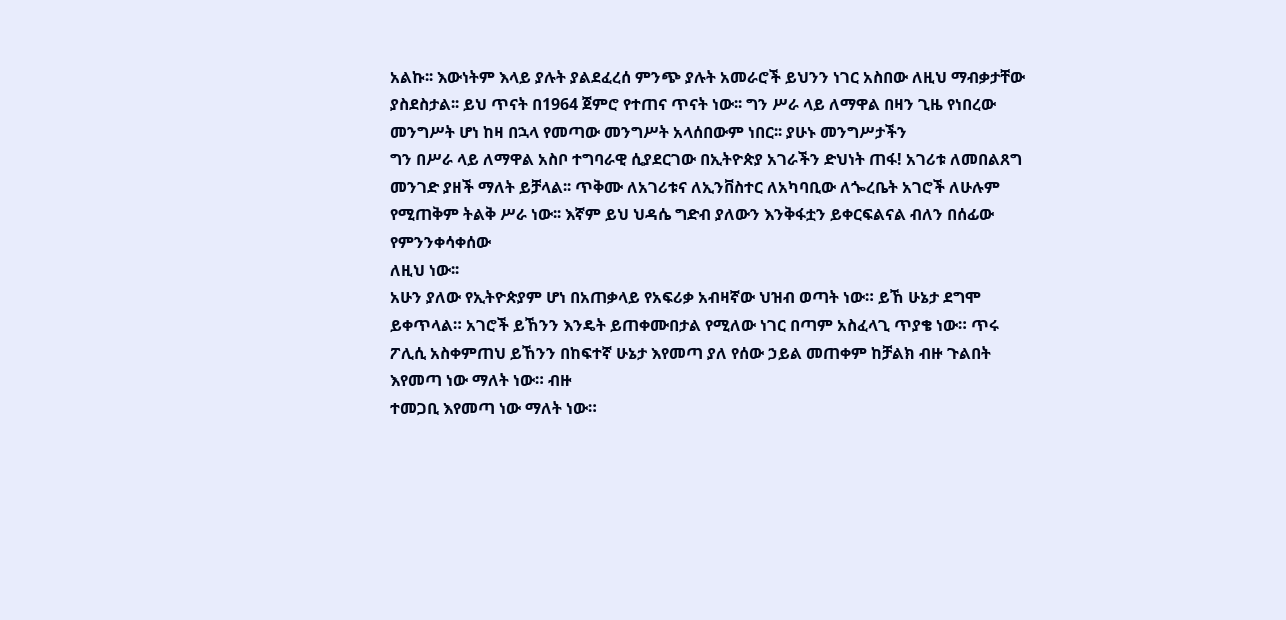አልኩ፡፡ እውነትም እላይ ያሉት ያልደፈረሰ ምንጭ ያሉት አመራሮች ይህንን ነገር አስበው ለዚህ ማብቃታቸው ያስደስታል፡፡ ይህ ጥናት በ1964 ጀምሮ የተጠና ጥናት ነው፡፡ ግን ሥራ ላይ ለማዋል በዛን ጊዜ የነበረው መንግሥት ሆነ ከዛ በኋላ የመጣው መንግሥት አላሰበውም ነበር፡፡ ያሁኑ መንግሥታችን
ግን በሥራ ላይ ለማዋል አስቦ ተግባራዊ ሲያደርገው በኢትዮጵያ አገራችን ድህነት ጠፋ! አገሪቱ ለመበልጸግ መንገድ ያዘች ማለት ይቻላል፡፡ ጥቅሙ ለአገሪቱና ለኢንቨስተር ለአካባቢው ለጐረቤት አገሮች ለሁሉም የሚጠቅም ትልቅ ሥራ ነው፡፡ እኛም ይህ ህዳሴ ግድብ ያለውን እንቅፋቷን ይቀርፍልናል ብለን በሰፊው የምንንቀሳቀሰው
ለዚህ ነው፡፡
አሁን ያለው የኢትዮጵያም ሆነ በአጠቃላይ የአፍሪቃ አብዛኛው ህዝብ ወጣት ነው። ይኸ ሁኔታ ደግሞ ይቀጥላል። አገሮች ይኸንን እንዴት ይጠቀሙበታል የሚለው ነገር በጣም አስፈላጊ ጥያቄ ነው። ጥሩ ፖሊሲ አስቀምጠህ ይኸንን በከፍተኛ ሁኔታ እየመጣ ያለ የሰው ኃይል መጠቀም ከቻልክ ብዙ ጉልበት እየመጣ ነው ማለት ነው። ብዙ
ተመጋቢ እየመጣ ነው ማለት ነው።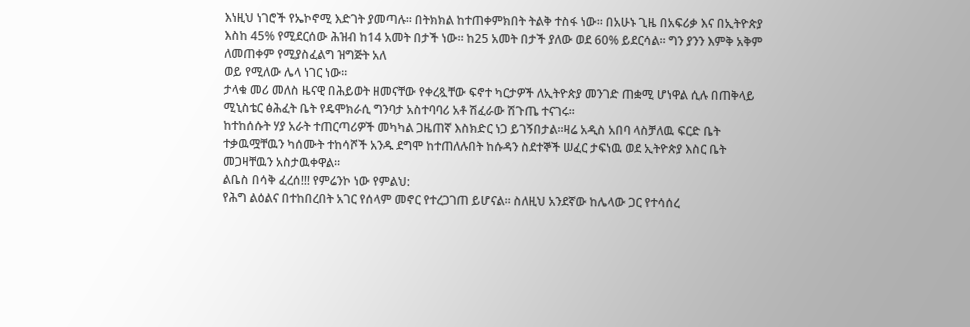እነዚህ ነገሮች የኤኮኖሚ እድገት ያመጣሉ። በትክክል ከተጠቀምክበት ትልቅ ተስፋ ነው። በአሁኑ ጊዜ በአፍሪቃ እና በኢትዮጵያ እስከ 45% የሚደርሰው ሕዝብ ከ14 አመት በታች ነው። ከ25 አመት በታች ያለው ወደ 60% ይደርሳል። ግን ያንን እምቅ አቅም ለመጠቀም የሚያስፈልግ ዝግጅት አለ
ወይ የሚለው ሌላ ነገር ነው።
ታላቁ መሪ መለስ ዜናዊ በሕይወት ዘመናቸው የቀረጿቸው ፍኖተ ካርታዎች ለኢትዮጵያ መንገድ ጠቋሚ ሆነዋል ሲሉ በጠቅላይ ሚኒስቴር ፅሕፈት ቤት የዴሞክራሲ ግንባታ አስተባባሪ አቶ ሽፈራው ሽጉጤ ተናገሩ፡፡
ከተከሰሱት ሃያ አራት ተጠርጣሪዎች መካካል ጋዜጠኛ እስክድር ነጋ ይገኝበታል።ዛሬ አዲስ አበባ ላስቻለዉ ፍርድ ቤት ተቃዉሟቸዉን ካሰሙት ተከሳሾች አንዱ ደግሞ ከተጠለሉበት ከሱዳን ስደተኞች ሠፈር ታፍነዉ ወደ ኢትዮጵያ እስር ቤት መጋዛቸዉን አስታዉቀዋል።
ልቤስ በሳቅ ፈረሰ!!! የምሬንኮ ነው የምልህ:
የሕግ ልዕልና በተከበረበት አገር የሰላም መኖር የተረጋገጠ ይሆናል። ስለዚህ አንደኛው ከሌላው ጋር የተሳሰረ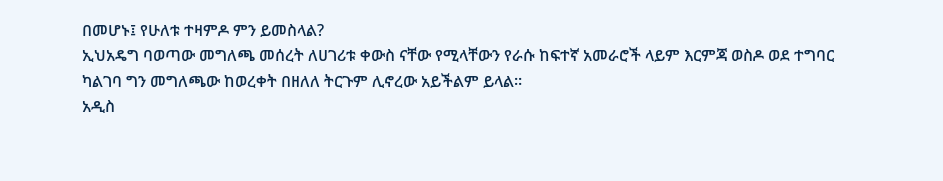በመሆኑ፤ የሁለቱ ተዛምዶ ምን ይመስላል?
ኢህአዴግ ባወጣው መግለጫ መሰረት ለሀገሪቱ ቀውስ ናቸው የሚላቸውን የራሱ ከፍተኛ አመራሮች ላይም እርምጃ ወስዶ ወደ ተግባር ካልገባ ግን መግለጫው ከወረቀት በዘለለ ትርጉም ሊኖረው አይችልም ይላል።
አዲስ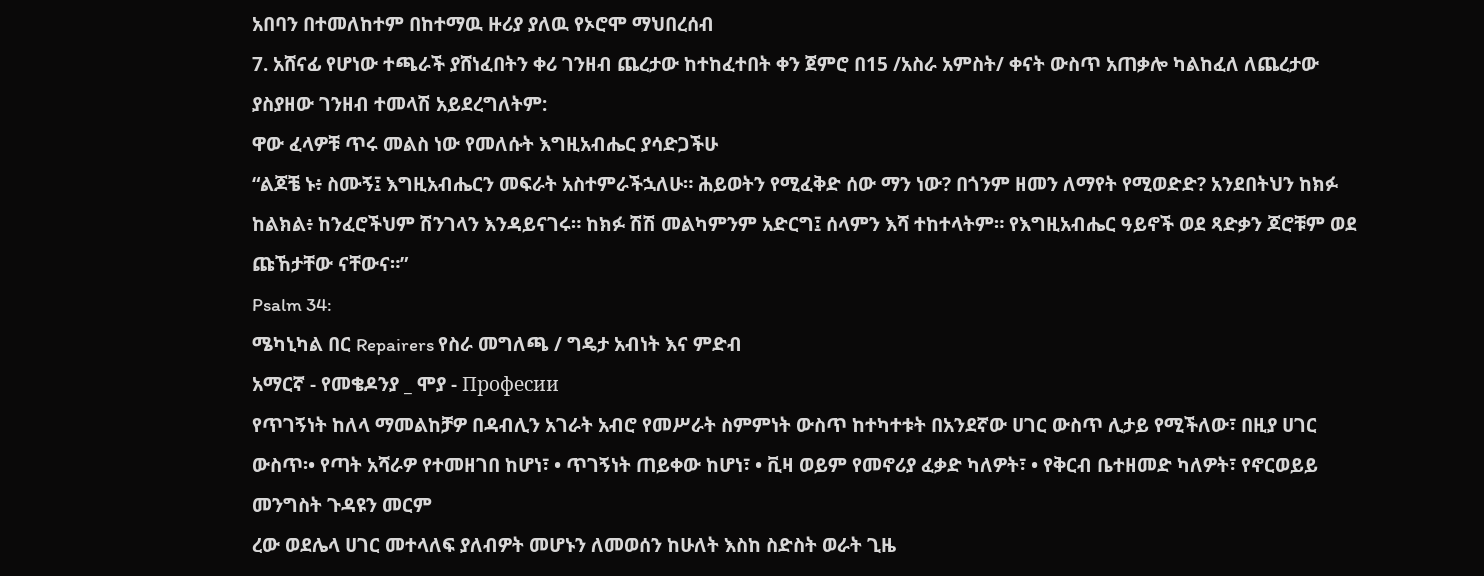አበባን በተመለከተም በከተማዉ ዙሪያ ያለዉ የኦሮሞ ማህበረሰብ
7. አሸናፊ የሆነው ተጫራች ያሸነፈበትን ቀሪ ገንዘብ ጨረታው ከተከፈተበት ቀን ጀምሮ በ15 /አስራ አምስት/ ቀናት ውስጥ አጠቃሎ ካልከፈለ ለጨረታው ያስያዘው ገንዘብ ተመላሽ አይደረግለትም:
ዋው ፈላዎቹ ጥሩ መልስ ነው የመለሱት እግዚአብሔር ያሳድጋችሁ
“ልጆቼ ኑ፥ ስሙኝ፤ እግዚአብሔርን መፍራት አስተምራችኋለሁ። ሕይወትን የሚፈቅድ ሰው ማን ነው? በጎንም ዘመን ለማየት የሚወድድ? አንደበትህን ከክፉ ከልክል፥ ከንፈሮችህም ሽንገላን እንዳይናገሩ። ከክፉ ሽሽ መልካምንም አድርግ፤ ሰላምን እሻ ተከተላትም። የእግዚአብሔር ዓይኖች ወደ ጻድቃን ጆሮቹም ወደ ጩኸታቸው ናቸውና።”
Psalm 34:
ሜካኒካል በር Repairers የስራ መግለጫ / ግዴታ አብነት እና ምድብ
አማርኛ - የመቄዶንያ _ ሞያ - Професии
የጥገኝነት ከለላ ማመልከቻዎ በዳብሊን አገራት አብሮ የመሥራት ስምምነት ውስጥ ከተካተቱት በአንደኛው ሀገር ውስጥ ሊታይ የሚችለው፣ በዚያ ሀገር ውስጥ፡• የጣት አሻራዎ የተመዘገበ ከሆነ፣ • ጥገኝነት ጠይቀው ከሆነ፣ • ቪዛ ወይም የመኖሪያ ፈቃድ ካለዎት፣ • የቅርብ ቤተዘመድ ካለዎት፣ የኖርወይይ መንግስት ጉዳዩን መርም
ረው ወደሌላ ሀገር መተላለፍ ያለብዎት መሆኑን ለመወሰን ከሁለት እስከ ስድስት ወራት ጊዜ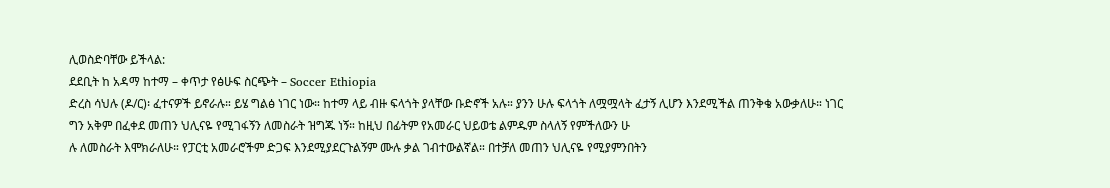ሊወስድባቸው ይችላል:
ደደቢት ከ አዳማ ከተማ – ቀጥታ የፅሁፍ ስርጭት – Soccer Ethiopia
ድረስ ሳህሉ (ዶ/ር)፡ ፈተናዎች ይኖራሉ። ይሄ ግልፅ ነገር ነው። ከተማ ላይ ብዙ ፍላጎት ያላቸው ቡድኖች አሉ። ያንን ሁሉ ፍላጎት ለሟሟላት ፈታኝ ሊሆን እንደሚችል ጠንቅቄ አውቃለሁ። ነገር ግን አቅም በፈቀደ መጠን ህሊናዬ የሚገፋኝን ለመስራት ዝግጁ ነኝ። ከዚህ በፊትም የአመራር ህይወቴ ልምዱም ስላለኝ የምችለውን ሁ
ሉ ለመስራት እሞክራለሁ። የፓርቲ አመራሮችም ድጋፍ እንደሚያደርጉልኝም ሙሉ ቃል ገብተውልኛል። በተቻለ መጠን ህሊናዬ የሚያምንበትን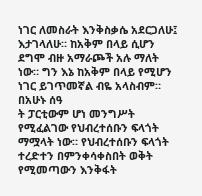ነገር ለመስራት እንቅስቃሴ አደርጋለሁ፤ እታገላለሁ። ከአቅም በላይ ሲሆን ደግሞ ብዙ አማራጮች አሉ ማለት ነው። ግን እኔ ከአቅም በላይ የሚሆን ነገር ይገጥመኛል ብዬ አላስብም። በአሁኑ ሰዓ
ት ፓርቲውም ሆነ መንግሥት የሚፈልገው የህብረተሰቡን ፍላጎት ማሟላት ነው። የህብረተሰቡን ፍላጎት ተረድተን በምንቀሳቀስበት ወቅት የሚመጣውን እንቅፋት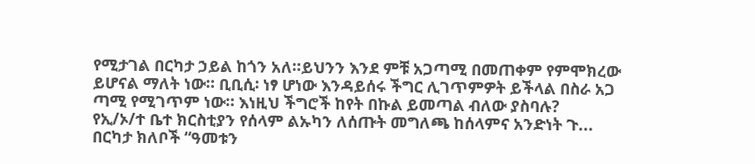የሚታገል በርካታ ኃይል ከጎን አለ።ይህንን እንደ ምቹ አጋጣሚ በመጠቀም የምሞክረው ይሆናል ማለት ነው። ቢቢሲ፡ ነፃ ሆነው እንዳይሰሩ ችግር ሊገጥምዎት ይችላል በስራ አጋ
ጣሚ የሚገጥም ነው። እነዚህ ችግሮች ከየት በኩል ይመጣል ብለው ያስባሉ?
የኢ/ኦ/ተ ቤተ ክርስቲያን የሰላም ልኡካን ለሰጡት መግለጫ ከሰላምና አንድነት ጉ...
በርካታ ክለቦች “ዓመቱን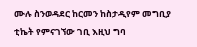ሙሉ ስንወዳደር ከርመን ከስታዲየም መግቢያ ቲኬት የምናገኘው ገቢ እዚህ ግባ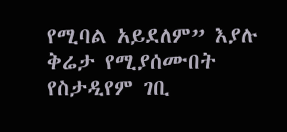የሚባል አይደለም” እያሉ ቅሬታ የሚያሰሙበት የስታዲየም ገቢ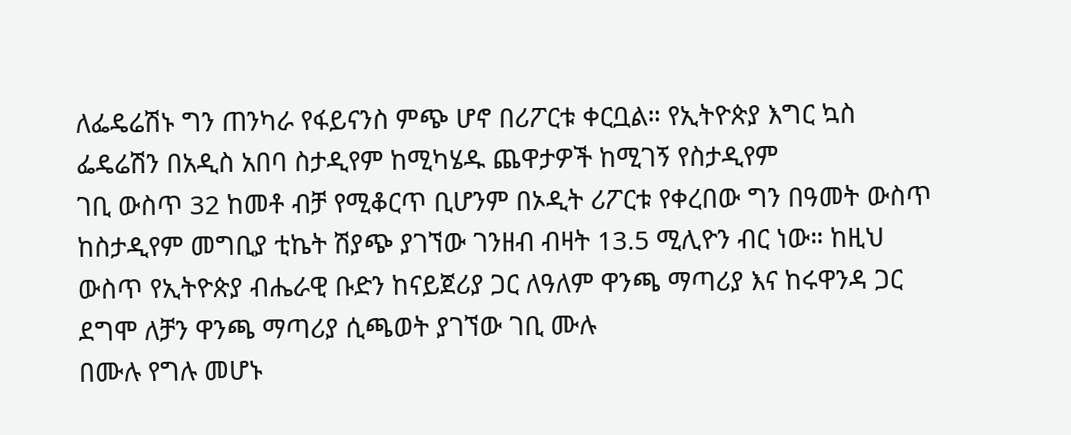ለፌዴሬሽኑ ግን ጠንካራ የፋይናንስ ምጭ ሆኖ በሪፖርቱ ቀርቧል። የኢትዮጵያ እግር ኳስ ፌዴሬሽን በአዲስ አበባ ስታዲየም ከሚካሄዱ ጨዋታዎች ከሚገኝ የስታዲየም
ገቢ ውስጥ 32 ከመቶ ብቻ የሚቆርጥ ቢሆንም በኦዲት ሪፖርቱ የቀረበው ግን በዓመት ውስጥ ከስታዲየም መግቢያ ቲኬት ሽያጭ ያገኘው ገንዘብ ብዛት 13.5 ሚሊዮን ብር ነው። ከዚህ ውስጥ የኢትዮጵያ ብሔራዊ ቡድን ከናይጀሪያ ጋር ለዓለም ዋንጫ ማጣሪያ እና ከሩዋንዳ ጋር ደግሞ ለቻን ዋንጫ ማጣሪያ ሲጫወት ያገኘው ገቢ ሙሉ
በሙሉ የግሉ መሆኑ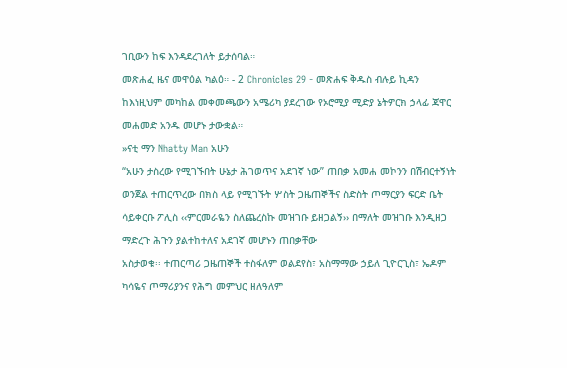ገቢውን ከፍ እንዳደረገለት ይታሰባል።
መጽሐፈ ዜና መዋዕል ካልዕ። - 2 Chronicles 29 - መጽሐፍ ቅዱስ ብሉይ ኪዳን
ከእነዚህም መካከል መቀመጫውን አሜሪካ ያደረገው የኦሮሚያ ሚድያ ኔትዎርክ ኃላፊ ጃዋር መሐመድ አንዱ መሆኑ ታውቋል።
»ናቲ ማን Nhatty Man አሁን
“አሁን ታስረው የሚገኙበት ሁኔታ ሕገወጥና አደገኛ ነው” ጠበቃ አመሐ መኮንን በሽብርተኝነት ወንጀል ተጠርጥረው በክስ ላይ የሚገኙት ሦስት ጋዜጠኞችና ስድስት ጦማርያን ፍርድ ቤት ሳይቀርቡ ፖሊስ ‹‹ምርመራዬን ስለጨረስኩ መዝገቡ ይዘጋልኝ›› በማለት መዝገቡ እንዲዘጋ ማድረጉ ሕጉን ያልተከተለና አደገኛ መሆኑን ጠበቃቸው
አስታወቁ፡፡ ተጠርጣሪ ጋዜጠኞች ተስፋለም ወልደየስ፣ አስማማው ኃይለ ጊዮርጊስ፣ ኤዶም ካሳዬና ጦማሪያንና የሕግ መምህር ዘለዓለም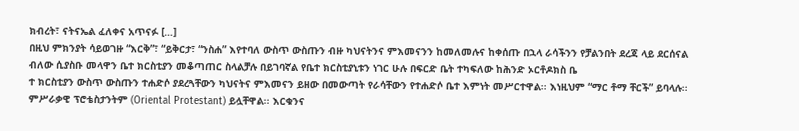ክብረት፣ ናትናኤል ፈለቀና አጥናፉ […]
በዚህ ምክንያት ሳይወገዙ “እርቅ”፣ “ይቅርታ፣ “ንስሐ” እየተባለ ውስጥ ውስጡን ብዙ ካህናትንና ምእመናንን ከመለመሉና ከቀሰጡ በኋላ ራሳችንን የቻልንበት ደረጃ ላይ ደርሰናል ብለው ሲያስቡ መላዋን ቤተ ክርስቲያን መቆጣጠር ስላልቻሉ በይገባኛል የቤተ ክርስቲያኒቱን ነገር ሁሉ በፍርድ ቤት ተካፍለው ከሕንድ ኦርቶዶክስ ቤ
ተ ክርስቲያን ውስጥ ውስጡን ተሐድሶ ያደረጓቸውን ካህናትና ምእመናን ይዘው በመውጣት የራሳቸውን የተሐድሶ ቤተ እምነት መሥርተዋል፡፡ እነዚህም “ማር ቶማ ቸርች” ይባላሉ፡፡ ምሥራቃዊ ፕሮቴስታንትም (Oriental Protestant) ይሏቸዋል፡፡ እርቁንና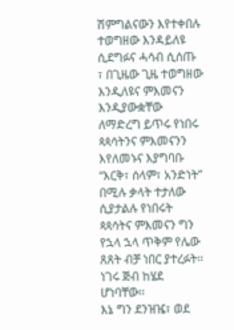ሽምግልናውን እየተቀበሉ ተወግዘው እንዳይለዩ ሲደግፉና ሓሳብ ሲሰጡ
፣ በጊዜው ጊዜ ተወግዘው እንዲለዩና ምእመናን እንዲያውቋቸው ለማድረግ ይጥሩ የነበሩ ጳጳሳትንና ምእመናንን እየለመኑና እያግባቡ “እርቅ፣ ሰላም፣ አንድነት” በሚሉ ቃላት ተታለው ሲያታልሉ የነበሩት ጳጳሳትና ምእመናን ግን የኋላ ኋላ ጥቅም የሌው ጸጸት ብቻ ነበር ያተረፉት፡፡ ነገሩ ጅብ ከሄደ ሆነባቸው፡፡
እኔ ግን ደንዝዤ፣ ወደ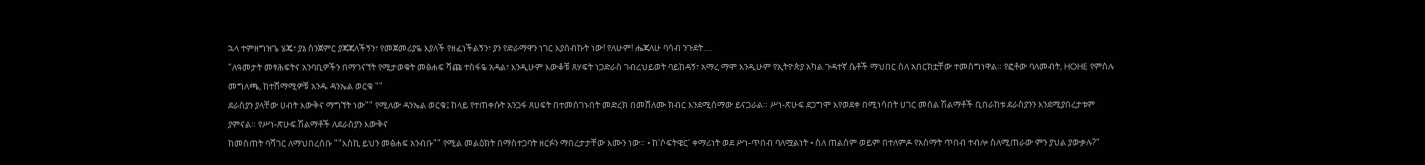ኋላ ተምዘግዝጌ ሄጄ፣ ያኔ ስንጀምር ያጃጃለችኝን፣ የመጀመሪያዬ እያለች የዘፈነችልኝን፣ ያን የድራማዋን ነገር እያሰብኩት ነው! የለሁም! ሔጃለሁ ባሳብ ንጉደት….
"ለዓመታት መፃሕፍትና አንባቢዎችን በማገናኘት የሚታወቁት መፅሐፍ ሻጩ ተስፋዬ አዳል፣ እንዲሁም እውቆቹ ጸሃፍት ነጋድራስ ገብረህይወት ባይከዳኝ፣ አማረ ማሞ እንዲሁም የኢትዮጵያ አካል ጉዳተኛ ሴቶች ማህበር ስለ አበርክቷቸው ተመስግነዋል። የፎቶው ባለመብት, HOHE የምስሉ መግለጫ, ከተሸማሚዎቹ አንዱ ዳንኤል ወርቁ ""
ደራስያን ያላቸው ሀብት እውቅና ማግኘት ነው"" የሚለው ዳንኤል ወርቁ፤ ከላይ የተጠቀሱት አንጋፋ ጸሀፍት በተመሰገኑበት መድረክ በመሸለሙ ክብር እንደሚሰማው ይናጋራል። ሥነ-ጽሁፍ ደጋግሞ እየወደቀ በሚነሳበት ሀገር መሰል ሽልማቶች ቢበራከቱ ደራስያንን እንደሚያበረታቱም ያምናል። የሥነ-ጽሁፍ ሽልማቶች ለደራስያን እውቅና
ከመስጠት ባሻገር ለማህበረሰቡ ""እስኪ ይህን መፅሐፍ አንብቡ"" የሚል መልዕክት በማስተጋባት ዘርፉን ማበረታታቸው እሙን ነው። • ከ'ሶፍትዌር' ቀማሪነት ወደ ሥነ-ጥበብ ባለሟልነት • ስለ ጠልሰም ወይም በተለምዶ የአስማት ጥበብ ተብሎ ስለሚጠራው ምን ያህል ያውቃሉ?"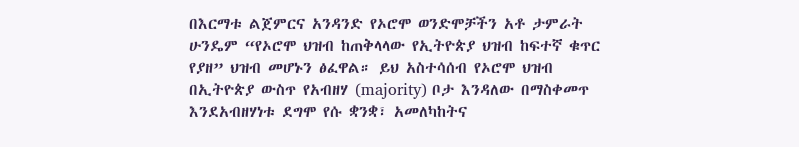በእርማቱ ልጀምርና አንዳንድ የኦሮሞ ወንድሞቻችን አቶ ታምራት ሁንዴም “የኦሮሞ ህዝብ ከጠቅላላው የኢትዮጵያ ህዝብ ከፍተኛ ቁጥር የያዘ” ህዝብ መሆኑን ፅፈዋል። ይህ አስተሳሰብ የኦሮሞ ህዝብ በኢትዮጵያ ውስጥ የአብዘሃ (majority) ቦታ እንዳለው በማስቀመጥ እንደአብዘሃነቱ ደግሞ የሱ ቋንቋ፣ አመለካከትና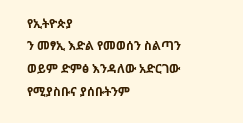የኢትዮጵያ
ን መፃኢ እድል የመወሰን ስልጣን ወይም ድምፅ እንዳለው አድርገው የሚያስቡና ያሰቡትንም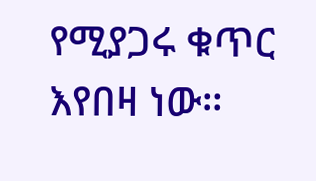የሚያጋሩ ቁጥር እየበዛ ነው።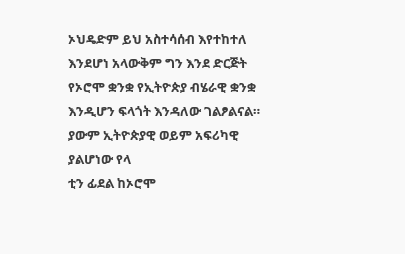ኦህዴድም ይህ አስተሳሰብ እየተከተለ እንደሆነ አላውቅም ግን እንደ ድርጅት የኦሮሞ ቋንቋ የኢትዮጵያ ብሄራዊ ቋንቋ እንዲሆን ፍላጎት እንዳለው ገልፆልናል። ያውም ኢትዮጵያዊ ወይም አፍሪካዊ ያልሆነው የላ
ቲን ፊደል ከኦሮሞ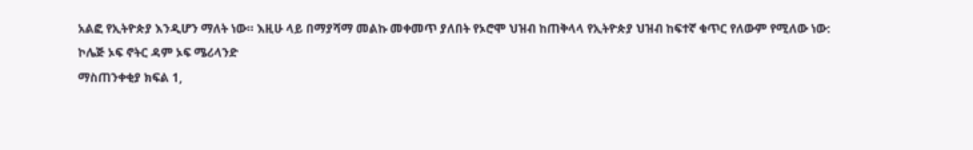አልፎ የኢትዮጵያ እንዲሆን ማለት ነው። እዚሁ ላይ በማያሻማ መልኩ መቀመጥ ያለበት የኦሮሞ ህዝብ ከጠቅላላ የኢትዮጵያ ህዝብ ከፍተኛ ቁጥር የለውም የሚለው ነው:
ኮሌጅ ኦፍ ኖትር ዳም ኦፍ ሜሪላንድ
ማስጠንቀቂያ ክፍል 1,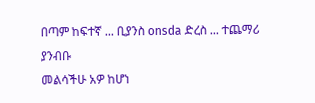በጣም ከፍተኛ ... ቢያንስ onsda ድረስ ... ተጨማሪ ያንብቡ
መልሳችሁ አዎ ከሆነ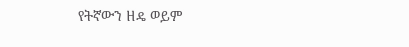የትኛውን ዘዴ ወይም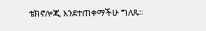ቴክኖሎጂ እንደተጠቀማችሁ ግለጹ፡፡